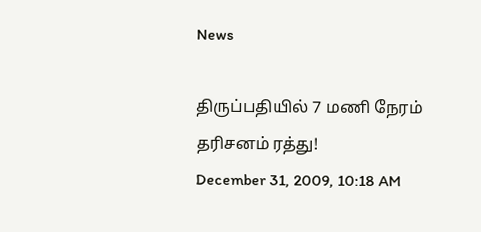News

திருப்பதியில் 7 மணி நேரம் தரிசனம் ரத்து!
December 31, 2009, 10:18 AM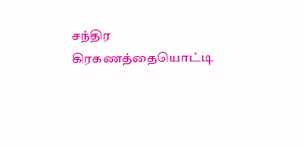சந்திர கிரகணத்தையொட்டி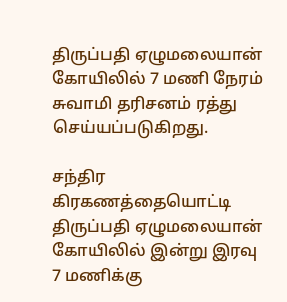திருப்பதி ஏழுமலையான் கோயிலில் 7 மணி நேரம் சுவாமி தரிசனம் ரத்து செய்யப்படுகிறது.

சந்திர கிரகணத்தையொட்டி திருப்பதி ஏழுமலையான் கோயிலில் இன்று இரவு 7 மணிக்கு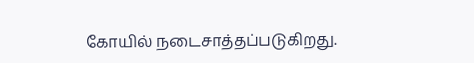கோயில் நடைசாத்தப்படுகிறது.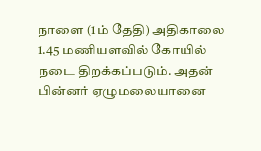நாளை (1ம் தேதி) அதிகாலை 1.45 மணியளவில் கோயில் நடை திறக்கப்படும். அதன் பின்னர் ஏழுமலையானை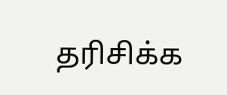தரிசிக்க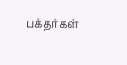பக்தர்கள்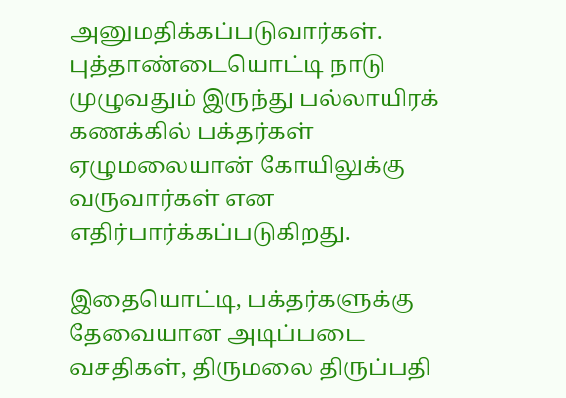அனுமதிக்கப்படுவார்கள்.
புத்தாண்டையொட்டி நாடு முழுவதும் இருந்து பல்லாயிரக் கணக்கில் பக்தர்கள் ஏழுமலையான் கோயிலுக்கு வருவார்கள் என எதிர்பார்க்கப்படுகிறது.

இதையொட்டி, பக்தர்களுக்கு தேவையான அடிப்படை வசதிகள், திருமலை திருப்பதி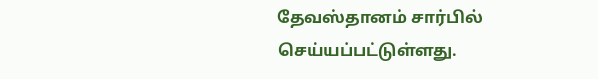தேவஸ்தானம் சார்பில் செய்யப்பட்டுள்ளது.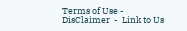Terms of Use -  DisClaimer  -  Link to Us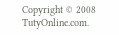Copyright © 2008 TutyOnline.com.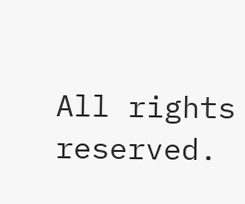All rights reserved.